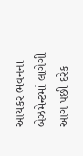આયકર ભવનના બેઝમેન્ટમાં લાગેગી આગ પછી દરેક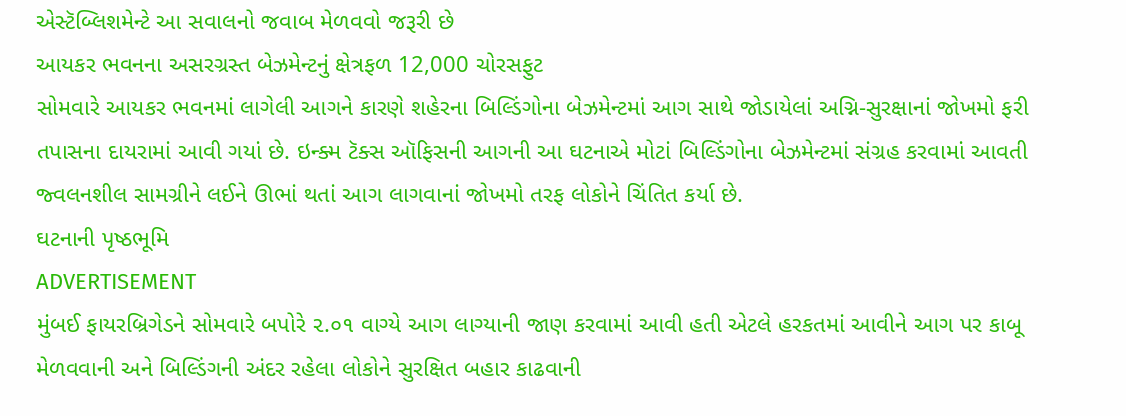એસ્ટૅબ્લિશમેન્ટે આ સવાલનો જવાબ મેળવવો જરૂરી છે
આયકર ભવનના અસરગ્રસ્ત બેઝમેન્ટનું ક્ષેત્રફળ 12,000 ચોરસફુટ
સોમવારે આયકર ભવનમાં લાગેલી આગને કારણે શહેરના બિલ્ડિંગોના બેઝમેન્ટમાં આગ સાથે જોડાયેલાં અગ્નિ-સુરક્ષાનાં જોખમો ફરી તપાસના દાયરામાં આવી ગયાં છે. ઇન્ક્મ ટૅક્સ ઑફિસની આગની આ ઘટનાએ મોટાં બિલ્ડિંગોના બેઝમેન્ટમાં સંગ્રહ કરવામાં આવતી જ્વલનશીલ સામગ્રીને લઈને ઊભાં થતાં આગ લાગવાનાં જોખમો તરફ લોકોને ચિંતિત કર્યા છે.
ઘટનાની પૃષ્ઠભૂમિ
ADVERTISEMENT
મુંબઈ ફાયરબ્રિગેડને સોમવારે બપોરે ૨.૦૧ વાગ્યે આગ લાગ્યાની જાણ કરવામાં આવી હતી એટલે હરકતમાં આવીને આગ પર કાબૂ મેળવવાની અને બિલ્ડિંગની અંદર રહેલા લોકોને સુરક્ષિત બહાર કાઢવાની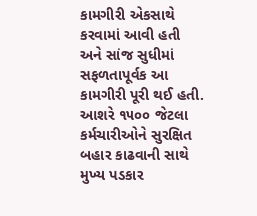કામગીરી એકસાથે કરવામાં આવી હતી અને સાંજ સુધીમાં સફળતાપૂર્વક આ કામગીરી પૂરી થઈ હતી. આશરે ૧૫૦૦ જેટલા કર્મચારીઓને સુરક્ષિત બહાર કાઢવાની સાથે મુખ્ય પડકાર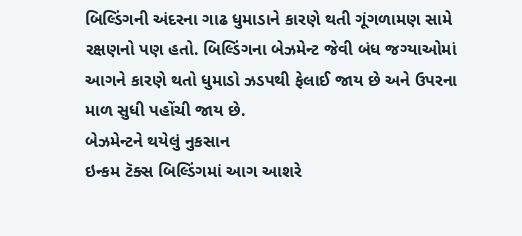બિલ્ડિંગની અંદરના ગાઢ ધુમાડાને કારણે થતી ગૂંગળામણ સામે રક્ષણનો પણ હતો. બિલ્ડિંગના બેઝમેન્ટ જેવી બંધ જગ્યાઓમાં આગને કારણે થતો ધુમાડો ઝડપથી ફેલાઈ જાય છે અને ઉપરના માળ સુધી પહોંચી જાય છે.
બેઝમેન્ટને થયેલું નુકસાન
ઇન્કમ ટૅક્સ બિલ્ડિંગમાં આગ આશરે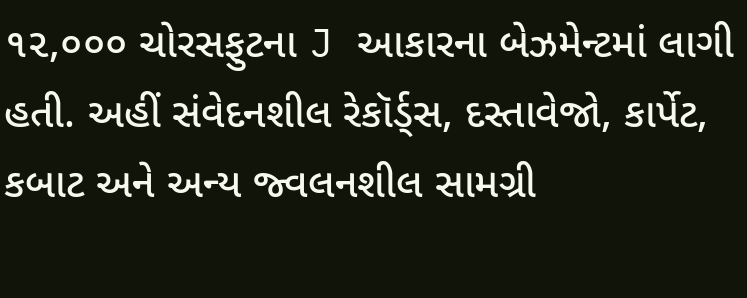૧૨,૦૦૦ ચોરસફુટના J આકારના બેઝમેન્ટમાં લાગી હતી. અહીં સંવેદનશીલ રેકૉર્ડ્સ, દસ્તાવેજો, કાર્પેટ, કબાટ અને અન્ય જ્વલનશીલ સામગ્રી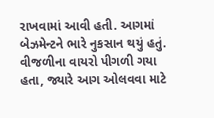રાખવામાં આવી હતી. આગમાં બેઝમેન્ટને ભારે નુકસાન થયું હતું. વીજળીના વાયરો પીગળી ગયા હતા, જ્યારે આગ ઓલવવા માટે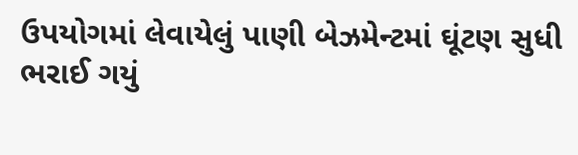ઉપયોગમાં લેવાયેલું પાણી બેઝમેન્ટમાં ઘૂંટણ સુધી ભરાઈ ગયું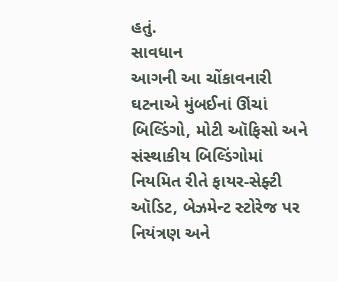હતું.
સાવધાન
આગની આ ચોંકાવનારી ઘટનાએ મુંબઈનાં ઊંચાં બિલ્ડિંગો, મોટી ઑફિસો અને સંસ્થાકીય બિલ્ડિંગોમાં નિયમિત રીતે ફાયર-સેફ્ટી ઑડિટ, બેઝમેન્ટ સ્ટોરેજ પર નિયંત્રણ અને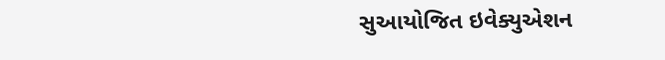સુઆયોજિત ઇવેક્યુએશન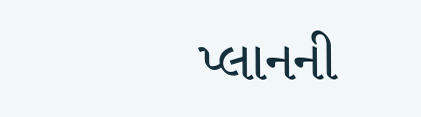પ્લાનની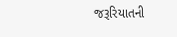જરૂરિયાતની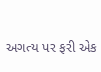અગત્ય પર ફરી એક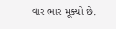વાર ભાર મૂક્યો છે.